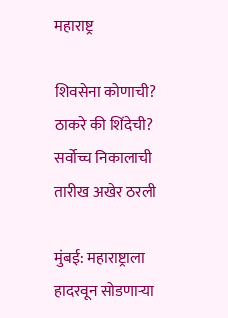महाराष्ट्र

शिवसेना कोणाची? ठाकरे की शिंदेची? सर्वोच्च निकालाची तारीख अखेर ठरली

मुंबई: महाराष्ट्राला हादरवून सोडणाऱ्या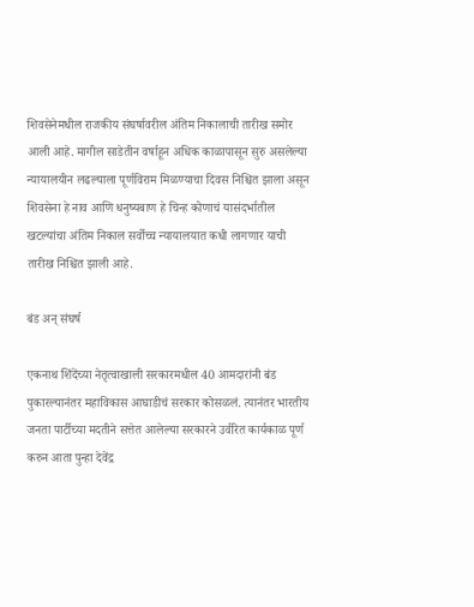शिवसेनेमधील राजकीय संघर्षावरील अंतिम निकालाची तारीख समोर आली आहे. मागील साडेतीन वर्षाहून अधिक काळापासून सुरु असलेल्या न्यायालयीन लढल्याला पूर्णविराम मिळण्याचा दिवस निश्चित झाला असून शिवसेना हे नाव आणि धनुष्यबाण हे चिन्ह कोणाचं यासंदर्भातील खटल्यांचा अंतिम निकाल सर्वोच्च न्यायालयात कधी लागणार याची तारीख निश्चित झाली आहे.

बंड अन् संघर्ष

एकनाथ शिंदेंच्या नेतृत्वाखाली सरकारमधील 40 आमदारांनी बंड पुकारल्यानंतर महाविकास आघाडीचं सरकार कोसळलं. त्यानंतर भारतीय जनता पार्टीच्या मदतीने सत्तेत आलेल्या सरकारने उर्वरित कार्यकाळ पूर्ण करुन आता पुन्हा देवेंद्र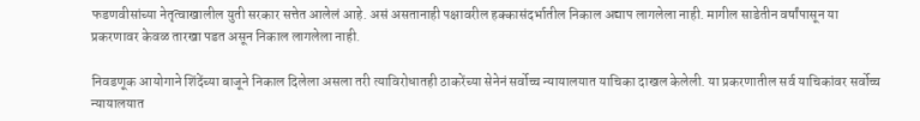फडणवीसांच्या नेतृत्वाखालील युती सरकार सत्तेत आलेलं आहे. असं असतानाही पक्षावरील हक्कासंदर्भातील निकाल अद्याप लागलेला नाही. मागील साडेतीन वर्षांपासून या प्रकरणावर केवळ तारखा पडत असून निकाल लागलेला नाही.

निवडणूक आयोगाने शिंदेंच्या बाजूने निकाल दिलेला असला तरी त्याविरोधातही ठाकरेंच्या सेनेनं सर्वोच्च न्यायालयात याचिका दाखल केलेली. या प्रकरणातील सर्व याचिकांवर सर्वोच्च न्यायालयात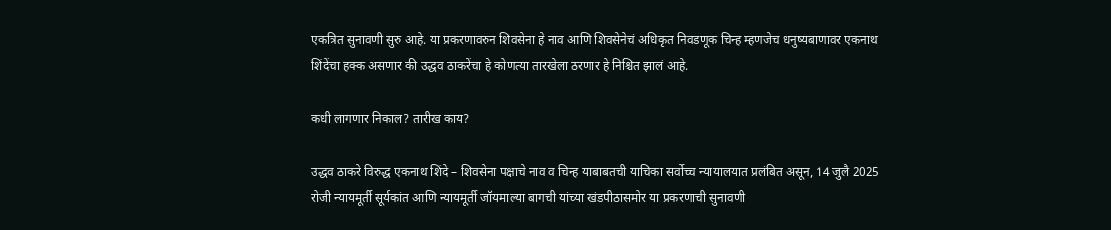एकत्रित सुनावणी सुरु आहे. या प्रकरणावरुन शिवसेना हे नाव आणि शिवसेनेचं अधिकृत निवडणूक चिन्ह म्हणजेच धनुष्यबाणावर एकनाथ शिंदेंचा हक्क असणार की उद्धव ठाकरेंचा हे कोणत्या तारखेला ठरणार हे निश्चित झालं आहे.

कधी लागणार निकाल? तारीख काय?

उद्धव ठाकरे विरुद्ध एकनाथ शिंदे – शिवसेना पक्षाचे नाव व चिन्ह याबाबतची याचिका सर्वोच्च न्यायालयात प्रलंबित असून, 14 जुलै 2025 रोजी न्यायमूर्ती सूर्यकांत आणि न्यायमूर्ती जॉयमाल्या बागची यांच्या खंडपीठासमोर या प्रकरणाची सुनावणी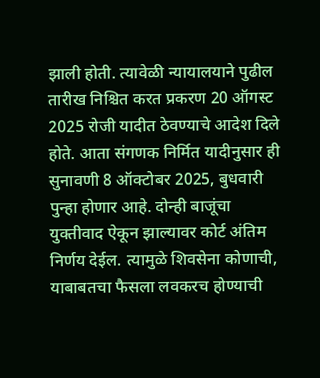झाली होती. त्यावेळी न्यायालयाने पुढील तारीख निश्चित करत प्रकरण 20 ऑगस्ट 2025 रोजी यादीत ठेवण्याचे आदेश दिले होते. आता संगणक निर्मित यादीनुसार ही सुनावणी 8 ऑक्टोबर 2025, बुधवारी पुन्हा होणार आहे. दोन्ही बाजूंचा युक्तीवाद ऐकून झाल्यावर कोर्ट अंतिम निर्णय देईल. त्यामुळे शिवसेना कोणाची, याबाबतचा फैसला लवकरच होण्याची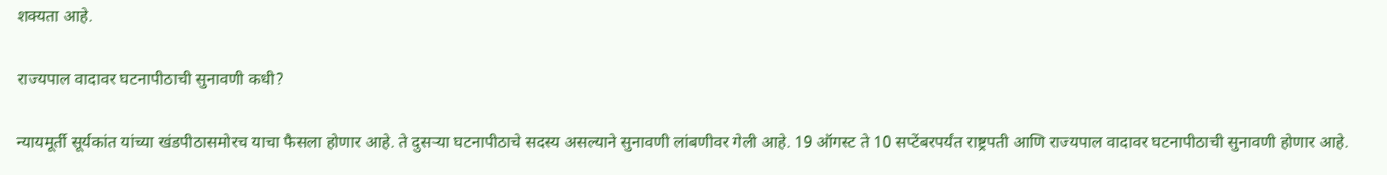शक्यता आहे.

राज्यपाल वादावर घटनापीठाची सुनावणी कधी?

न्यायमूर्ती सूर्यकांत यांच्या खंडपीठासमोरच याचा फैसला होणार आहे. ते दुसऱ्या घटनापीठाचे सदस्य असल्याने सुनावणी लांबणीवर गेली आहे. 19 ऑगस्ट ते 10 सप्टेंबरपर्यंत राष्ट्रपती आणि राज्यपाल वादावर घटनापीठाची सुनावणी होणार आहे.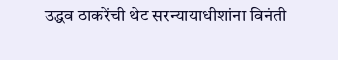उद्धव ठाकरेंची थेट सरन्यायाधीशांना विनंती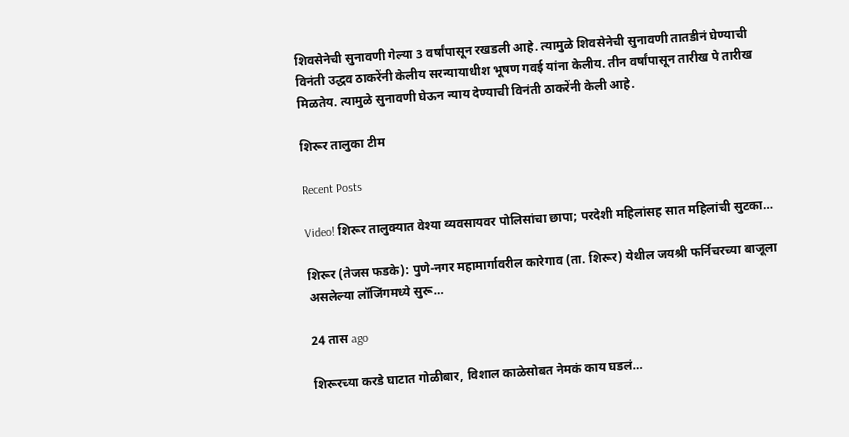शिवसेनेची सुनावणी गेल्या 3 वर्षांपासून रखडली आहे. त्यामुळे शिवसेनेची सुनावणी तातडीनं घेण्याची विनंती उद्धव ठाकरेंनी केलीय सरन्यायाधीश भूषण गवई यांना केलीय. तीन वर्षांपासून तारीख पे तारीख मिळतेय. त्यामुळे सुनावणी घेऊन न्याय देण्याची विनंती ठाकरेंनी केली आहे.

शिरूर तालुका टीम

Recent Posts

Video! शिरूर तालुक्यात वेश्या व्यवसायवर पोलिसांचा छापा; परदेशी महिलांसह सात महिलांची सुटका…

शिरूर (तेजस फडके): पुणे-नगर महामार्गावरील कारेगाव (ता. शिरूर) येथील जयश्री फर्निचरच्या बाजूला असलेल्या लॉजिंगमध्ये सुरू…

24 तास ago

शिरूरच्या करडे घाटात गोळीबार, विशाल काळेसोबत नेमकं काय घडलं…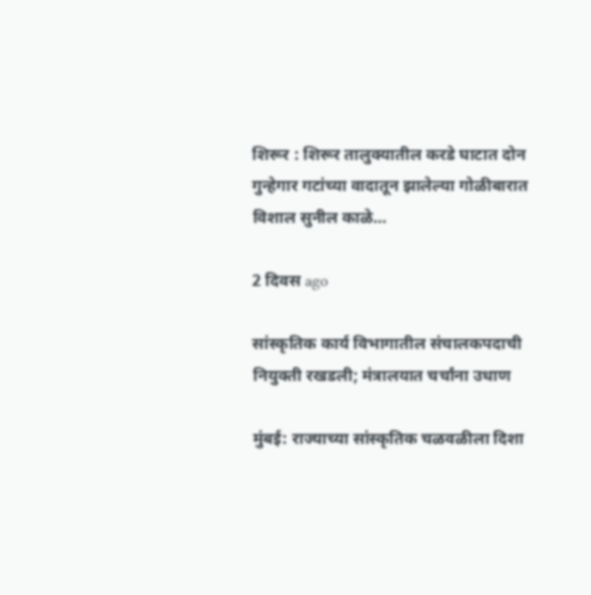शिरूर : शिरूर तालुक्यातील करडे घाटात दोन गुन्हेगार गटांच्या वादातून झालेल्या गोळीबारात विशाल सुनील काळे…

2 दिवस ago

सांस्कृतिक कार्य विभागातील संचालकपदाची नियुक्ती रखडली; मंत्रालयात चर्चांना उधाण

मुंबई: राज्याच्या सांस्कृतिक चळवळीला दिशा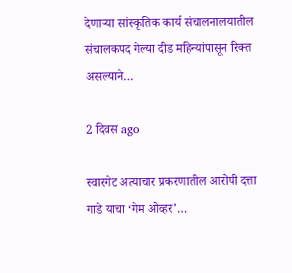देणाऱ्या सांस्कृतिक कार्य संचालनालयातील संचालकपद गेल्या दीड महिन्यांपासून रिक्त असल्याने…

2 दिवस ago

स्वारगेट अत्याचार प्रकरणातील आरोपी दत्ता गाडे याचा ‘गेम ओव्हर’…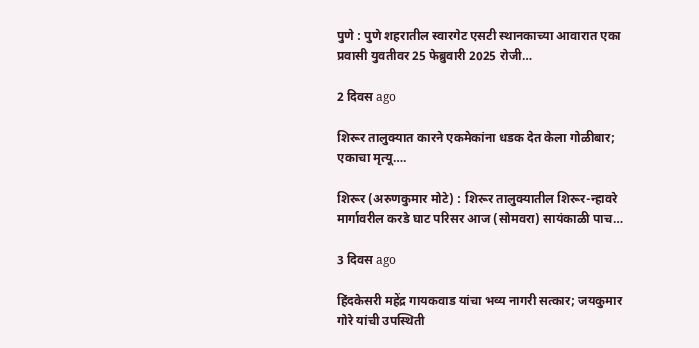पुणे : पुणे शहरातील स्वारगेट एसटी स्थानकाच्या आवारात एका प्रवासी युवतीवर 25 फेब्रुवारी 2025 रोजी…

2 दिवस ago

शिरूर तालुक्यात कारने एकमेकांना धडक देत केला गोळीबार; एकाचा मृत्यू….

शिरूर (अरुणकुमार मोटे) : शिरूर तालुक्यातील शिरूर-न्हावरे मार्गावरील करडे घाट परिसर आज (सोमवरा) सायंकाळी पाच…

3 दिवस ago

हिंदकेसरी महेंद्र गायकवाड यांचा भव्य नागरी सत्कार; जयकुमार गोरे यांची उपस्थिती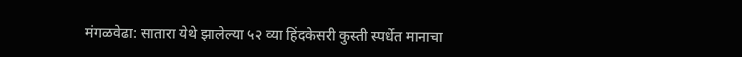मंगळवेढा: सातारा येथे झालेल्या ५२ व्या हिंदकेसरी कुस्ती स्पर्धेत मानाचा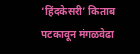‘हिंदकेसरी’ किताब पटकावून मंगळवेढा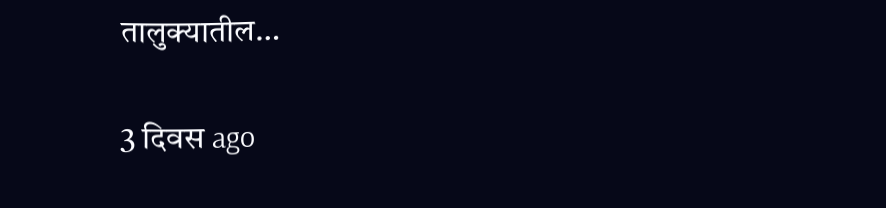तालुक्यातील…

3 दिवस ago